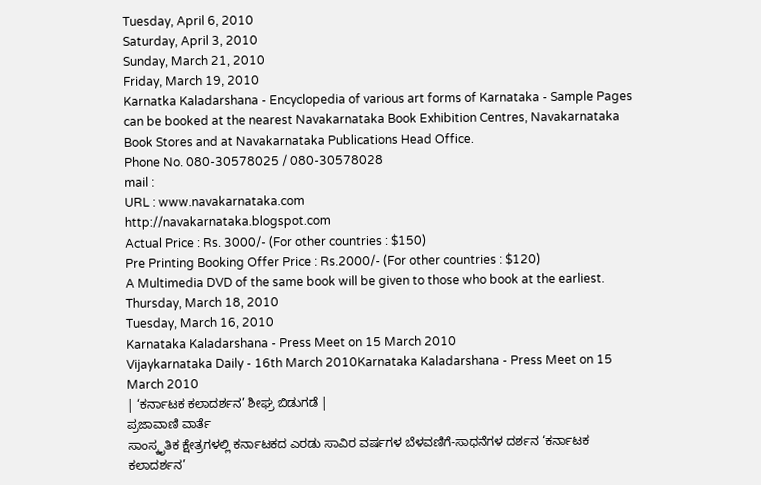Tuesday, April 6, 2010
Saturday, April 3, 2010
Sunday, March 21, 2010
Friday, March 19, 2010
Karnatka Kaladarshana - Encyclopedia of various art forms of Karnataka - Sample Pages
can be booked at the nearest Navakarnataka Book Exhibition Centres, Navakarnataka Book Stores and at Navakarnataka Publications Head Office.
Phone No. 080-30578025 / 080-30578028
mail :
URL : www.navakarnataka.com
http://navakarnataka.blogspot.com
Actual Price : Rs. 3000/- (For other countries : $150)
Pre Printing Booking Offer Price : Rs.2000/- (For other countries : $120)
A Multimedia DVD of the same book will be given to those who book at the earliest.
Thursday, March 18, 2010
Tuesday, March 16, 2010
Karnataka Kaladarshana - Press Meet on 15 March 2010
Vijaykarnataka Daily - 16th March 2010Karnataka Kaladarshana - Press Meet on 15 March 2010
| ‘ಕರ್ನಾಟಕ ಕಲಾದರ್ಶನ’ ಶೀಘ್ರ ಬಿಡುಗಡೆ |
ಪ್ರಜಾವಾಣಿ ವಾರ್ತೆ
ಸಾಂಸ್ಕೃತಿಕ ಕ್ಷೇತ್ರಗಳಲ್ಲಿ ಕರ್ನಾಟಕದ ಎರಡು ಸಾವಿರ ವರ್ಷಗಳ ಬೆಳವಣಿಗೆ-ಸಾಧನೆಗಳ ದರ್ಶನ ‘ಕರ್ನಾಟಕ ಕಲಾದರ್ಶನ’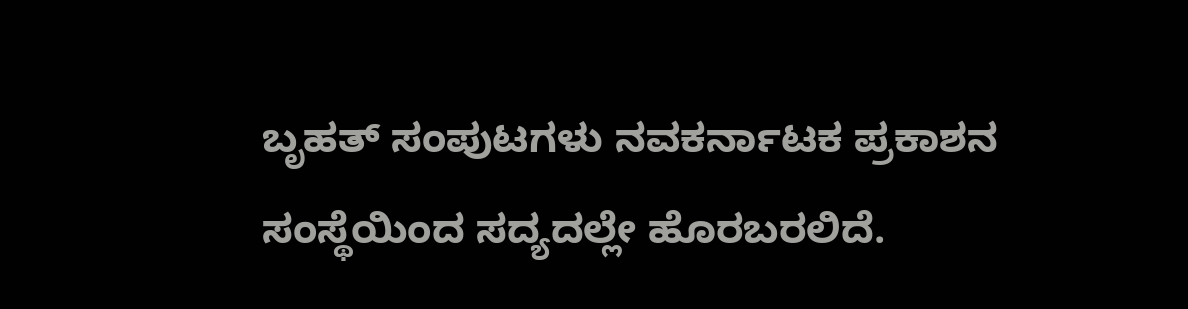ಬೃಹತ್ ಸಂಪುಟಗಳು ನವಕರ್ನಾಟಕ ಪ್ರಕಾಶನ ಸಂಸ್ಥೆಯಿಂದ ಸದ್ಯದಲ್ಲೇ ಹೊರಬರಲಿದೆ.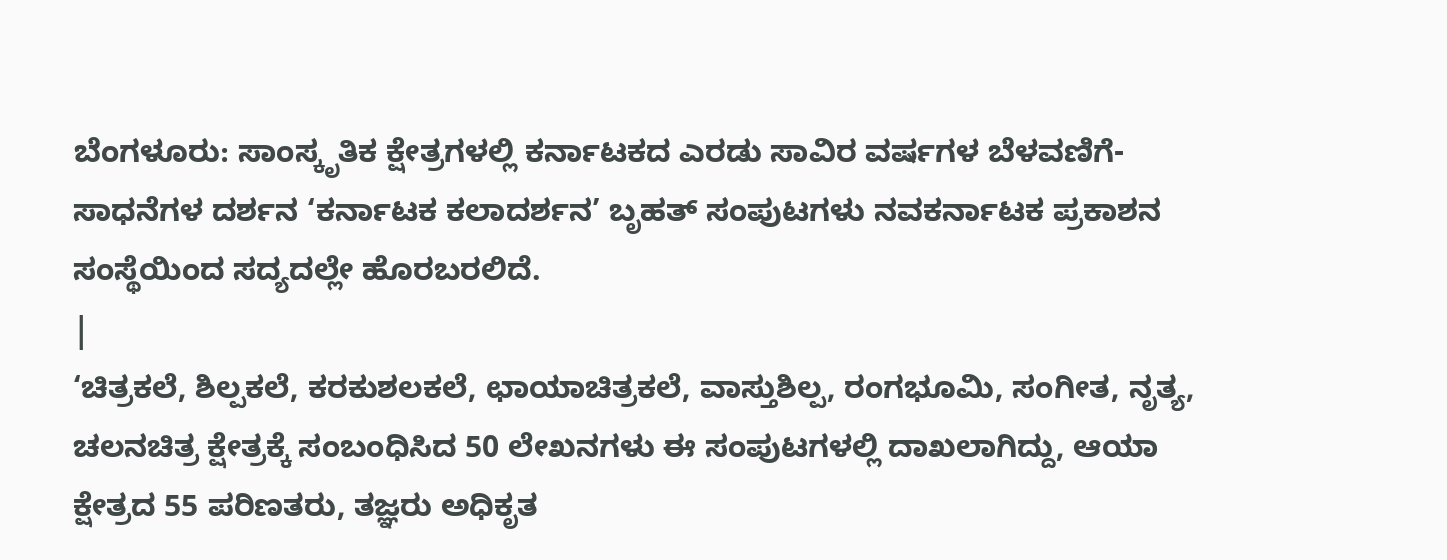ಬೆಂಗಳೂರು: ಸಾಂಸ್ಕೃತಿಕ ಕ್ಷೇತ್ರಗಳಲ್ಲಿ ಕರ್ನಾಟಕದ ಎರಡು ಸಾವಿರ ವರ್ಷಗಳ ಬೆಳವಣಿಗೆ-ಸಾಧನೆಗಳ ದರ್ಶನ ‘ಕರ್ನಾಟಕ ಕಲಾದರ್ಶನ’ ಬೃಹತ್ ಸಂಪುಟಗಳು ನವಕರ್ನಾಟಕ ಪ್ರಕಾಶನ ಸಂಸ್ಥೆಯಿಂದ ಸದ್ಯದಲ್ಲೇ ಹೊರಬರಲಿದೆ.
|
‘ಚಿತ್ರಕಲೆ, ಶಿಲ್ಪಕಲೆ, ಕರಕುಶಲಕಲೆ, ಛಾಯಾಚಿತ್ರಕಲೆ, ವಾಸ್ತುಶಿಲ್ಪ, ರಂಗಭೂಮಿ, ಸಂಗೀತ, ನೃತ್ಯ, ಚಲನಚಿತ್ರ ಕ್ಷೇತ್ರಕ್ಕೆ ಸಂಬಂಧಿಸಿದ 50 ಲೇಖನಗಳು ಈ ಸಂಪುಟಗಳಲ್ಲಿ ದಾಖಲಾಗಿದ್ದು, ಆಯಾ ಕ್ಷೇತ್ರದ 55 ಪರಿಣತರು, ತಜ್ಞರು ಅಧಿಕೃತ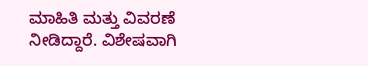ಮಾಹಿತಿ ಮತ್ತು ವಿವರಣೆ ನೀಡಿದ್ದಾರೆ. ವಿಶೇಷವಾಗಿ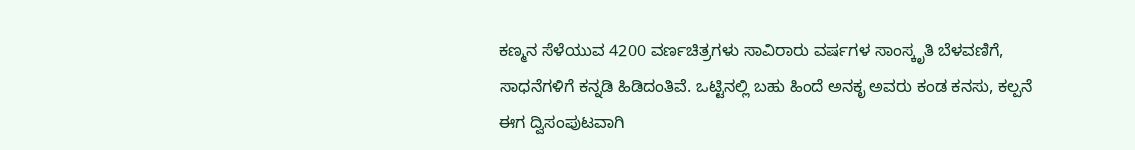ಕಣ್ಮನ ಸೆಳೆಯುವ 4200 ವರ್ಣಚಿತ್ರಗಳು ಸಾವಿರಾರು ವರ್ಷಗಳ ಸಾಂಸ್ಕೃತಿ ಬೆಳವಣಿಗೆ, ಸಾಧನೆಗಳಿಗೆ ಕನ್ನಡಿ ಹಿಡಿದಂತಿವೆ. ಒಟ್ಟಿನಲ್ಲಿ ಬಹು ಹಿಂದೆ ಅನಕೃ ಅವರು ಕಂಡ ಕನಸು, ಕಲ್ಪನೆ ಈಗ ದ್ವಿಸಂಪುಟವಾಗಿ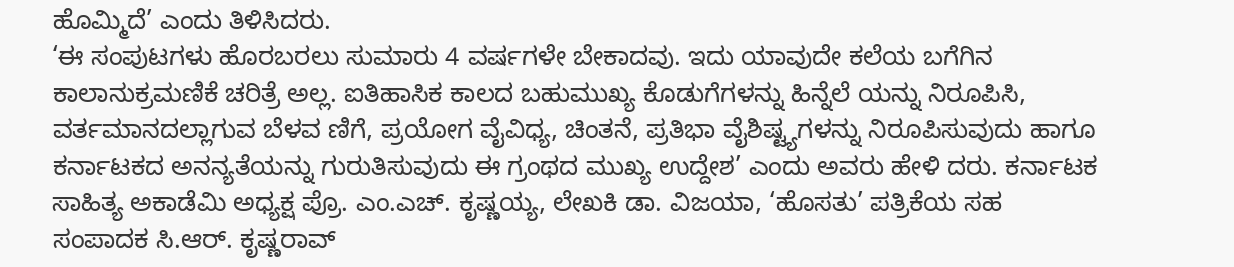ಹೊಮ್ಮಿದೆ’ ಎಂದು ತಿಳಿಸಿದರು.
‘ಈ ಸಂಪುಟಗಳು ಹೊರಬರಲು ಸುಮಾರು 4 ವರ್ಷಗಳೇ ಬೇಕಾದವು. ಇದು ಯಾವುದೇ ಕಲೆಯ ಬಗೆಗಿನ ಕಾಲಾನುಕ್ರಮಣಿಕೆ ಚರಿತ್ರೆ ಅಲ್ಲ. ಐತಿಹಾಸಿಕ ಕಾಲದ ಬಹುಮುಖ್ಯ ಕೊಡುಗೆಗಳನ್ನು ಹಿನ್ನೆಲೆ ಯನ್ನು ನಿರೂಪಿಸಿ, ವರ್ತಮಾನದಲ್ಲಾಗುವ ಬೆಳವ ಣಿಗೆ, ಪ್ರಯೋಗ ವೈವಿಧ್ಯ, ಚಿಂತನೆ, ಪ್ರತಿಭಾ ವೈಶಿಷ್ಟ್ಯಗಳನ್ನು ನಿರೂಪಿಸುವುದು ಹಾಗೂ ಕರ್ನಾಟಕದ ಅನನ್ಯತೆಯನ್ನು ಗುರುತಿಸುವುದು ಈ ಗ್ರಂಥದ ಮುಖ್ಯ ಉದ್ದೇಶ’ ಎಂದು ಅವರು ಹೇಳಿ ದರು. ಕರ್ನಾಟಕ ಸಾಹಿತ್ಯ ಅಕಾಡೆಮಿ ಅಧ್ಯಕ್ಷ ಪ್ರೊ. ಎಂ.ಎಚ್. ಕೃಷ್ಣಯ್ಯ, ಲೇಖಕಿ ಡಾ. ವಿಜಯಾ, ‘ಹೊಸತು’ ಪತ್ರಿಕೆಯ ಸಹ ಸಂಪಾದಕ ಸಿ.ಆರ್. ಕೃಷ್ಣರಾವ್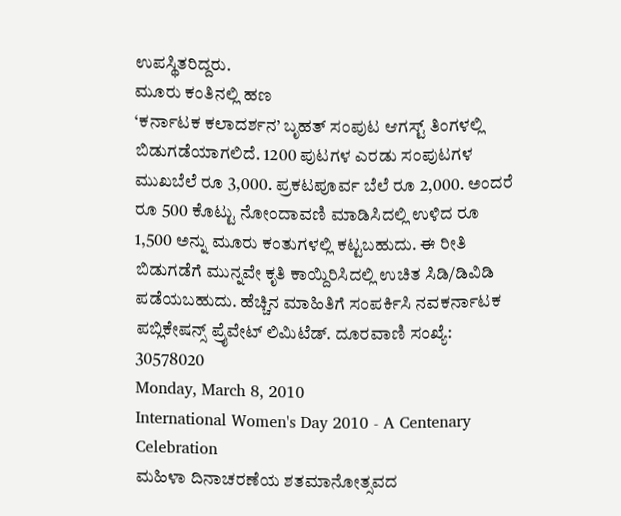ಉಪಸ್ಥಿತರಿದ್ದರು.
ಮೂರು ಕಂತಿನಲ್ಲಿ ಹಣ
‘ಕರ್ನಾಟಕ ಕಲಾದರ್ಶನ’ ಬೃಹತ್ ಸಂಪುಟ ಆಗಸ್ಟ್ ತಿಂಗಳಲ್ಲಿ ಬಿಡುಗಡೆಯಾಗಲಿದೆ. 1200 ಪುಟಗಳ ಎರಡು ಸಂಪುಟಗಳ ಮುಖಬೆಲೆ ರೂ 3,000. ಪ್ರಕಟಪೂರ್ವ ಬೆಲೆ ರೂ 2,000. ಅಂದರೆ ರೂ 500 ಕೊಟ್ಟು ನೋಂದಾವಣಿ ಮಾಡಿಸಿದಲ್ಲಿ ಉಳಿದ ರೂ 1,500 ಅನ್ನು ಮೂರು ಕಂತುಗಳಲ್ಲಿ ಕಟ್ಟಬಹುದು. ಈ ರೀತಿ ಬಿಡುಗಡೆಗೆ ಮುನ್ನವೇ ಕೃತಿ ಕಾಯ್ದಿರಿಸಿದಲ್ಲಿ ಉಚಿತ ಸಿಡಿ/ಡಿವಿಡಿ ಪಡೆಯಬಹುದು. ಹೆಚ್ಚಿನ ಮಾಹಿತಿಗೆ ಸಂಪರ್ಕಿಸಿ ನವಕರ್ನಾಟಕ ಪಬ್ಲಿಕೇಷನ್ಸ್ ಪ್ರೈವೇಟ್ ಲಿಮಿಟೆಡ್. ದೂರವಾಣಿ ಸಂಖ್ಯೆ: 30578020
Monday, March 8, 2010
International Women's Day 2010 - A Centenary Celebration
ಮಹಿಳಾ ದಿನಾಚರಣೆಯ ಶತಮಾನೋತ್ಸವದ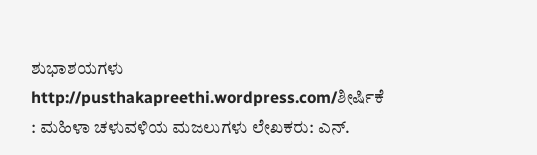ಶುಭಾಶಯಗಳು
http://pusthakapreethi.wordpress.com/ಶೀರ್ಷಿಕೆ : ಮಹಿಳಾ ಚಳುವಳಿಯ ಮಜಲುಗಳು ಲೇಖಕರು: ಎನ್.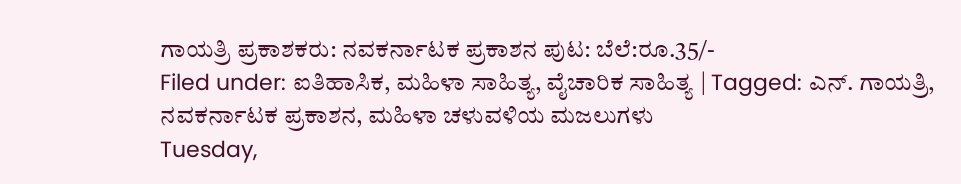ಗಾಯತ್ರಿ ಪ್ರಕಾಶಕರು: ನವಕರ್ನಾಟಕ ಪ್ರಕಾಶನ ಪುಟ: ಬೆಲೆ:ರೂ.35/-
Filed under: ಐತಿಹಾಸಿಕ, ಮಹಿಳಾ ಸಾಹಿತ್ಯ, ವೈಚಾರಿಕ ಸಾಹಿತ್ಯ | Tagged: ಎನ್. ಗಾಯತ್ರಿ, ನವಕರ್ನಾಟಕ ಪ್ರಕಾಶನ, ಮಹಿಳಾ ಚಳುವಳಿಯ ಮಜಲುಗಳು
Tuesday,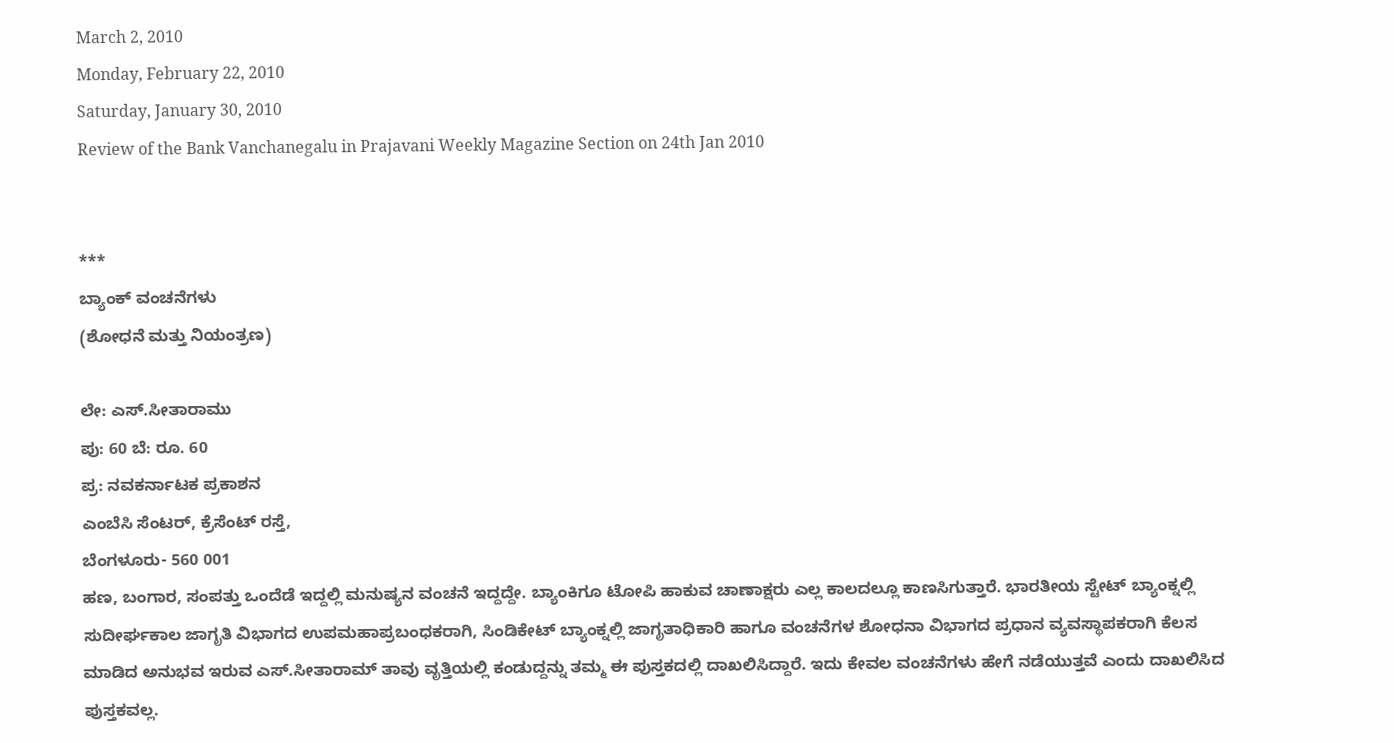March 2, 2010
Monday, February 22, 2010
Saturday, January 30, 2010
Review of the Bank Vanchanegalu in Prajavani Weekly Magazine Section on 24th Jan 2010


***
ಬ್ಯಾಂಕ್ ವಂಚನೆಗಳು
(ಶೋಧನೆ ಮತ್ತು ನಿಯಂತ್ರಣ)

ಲೇ: ಎಸ್.ಸೀತಾರಾಮು
ಪು: 60 ಬೆ: ರೂ. 60
ಪ್ರ: ನವಕರ್ನಾಟಕ ಪ್ರಕಾಶನ
ಎಂಬೆಸಿ ಸೆಂಟರ್, ಕ್ರೆಸೆಂಟ್ ರಸ್ತೆ,
ಬೆಂಗಳೂರು- 560 001
ಹಣ, ಬಂಗಾರ, ಸಂಪತ್ತು ಒಂದೆಡೆ ಇದ್ದಲ್ಲಿ ಮನುಷ್ಯನ ವಂಚನೆ ಇದ್ದದ್ದೇ. ಬ್ಯಾಂಕಿಗೂ ಟೋಪಿ ಹಾಕುವ ಚಾಣಾಕ್ಷರು ಎಲ್ಲ ಕಾಲದಲ್ಲೂ ಕಾಣಸಿಗುತ್ತಾರೆ. ಭಾರತೀಯ ಸ್ಟೇಟ್ ಬ್ಯಾಂಕ್ನಲ್ಲಿ ಸುದೀರ್ಘಕಾಲ ಜಾಗೃತಿ ವಿಭಾಗದ ಉಪಮಹಾಪ್ರಬಂಧಕರಾಗಿ, ಸಿಂಡಿಕೇಟ್ ಬ್ಯಾಂಕ್ನಲ್ಲಿ ಜಾಗೃತಾಧಿಕಾರಿ ಹಾಗೂ ವಂಚನೆಗಳ ಶೋಧನಾ ವಿಭಾಗದ ಪ್ರಧಾನ ವ್ಯವಸ್ಥಾಪಕರಾಗಿ ಕೆಲಸ ಮಾಡಿದ ಅನುಭವ ಇರುವ ಎಸ್.ಸೀತಾರಾಮ್ ತಾವು ವೃತ್ತಿಯಲ್ಲಿ ಕಂಡುದ್ದನ್ನು ತಮ್ಮ ಈ ಪುಸ್ತಕದಲ್ಲಿ ದಾಖಲಿಸಿದ್ದಾರೆ. ಇದು ಕೇವಲ ವಂಚನೆಗಳು ಹೇಗೆ ನಡೆಯುತ್ತವೆ ಎಂದು ದಾಖಲಿಸಿದ ಪುಸ್ತಕವಲ್ಲ.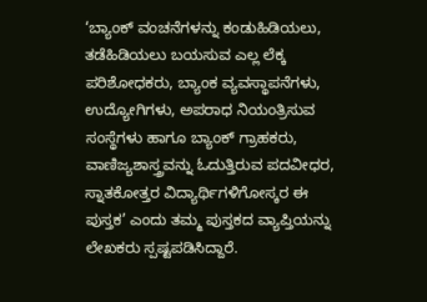‘ಬ್ಯಾಂಕ್ ವಂಚನೆಗಳನ್ನು ಕಂಡುಹಿಡಿಯಲು, ತಡೆಹಿಡಿಯಲು ಬಯಸುವ ಎಲ್ಲ ಲೆಕ್ಕ ಪರಿಶೋಧಕರು, ಬ್ಯಾಂಕ ವ್ಯವಸ್ಥಾಪನೆಗಳು, ಉದ್ಯೋಗಿಗಳು, ಅಪರಾಧ ನಿಯಂತ್ರಿಸುವ ಸಂಸ್ಥೆಗಳು ಹಾಗೂ ಬ್ಯಾಂಕ್ ಗ್ರಾಹಕರು,
ವಾಣಿಜ್ಯಶಾಸ್ತ್ರವನ್ನು ಓದುತ್ತಿರುವ ಪದವೀಧರ, ಸ್ನಾತಕೋತ್ತರ ವಿದ್ಯಾರ್ಥಿಗಳಿಗೋಸ್ಕರ ಈ ಪುಸ್ತಕ’ ಎಂದು ತಮ್ಮ ಪುಸ್ತಕದ ವ್ಯಾಪ್ತಿಯನ್ನು ಲೇಖಕರು ಸ್ಪಷ್ಟಪಡಿಸಿದ್ದಾರೆ.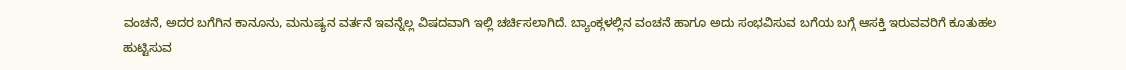ವಂಚನೆ, ಅದರ ಬಗೆಗಿನ ಕಾನೂನು, ಮನುಷ್ಯನ ವರ್ತನೆ ಇವನ್ನೆಲ್ಲ ವಿಷದವಾಗಿ ಇಲ್ಲಿ ಚರ್ಚಿಸಲಾಗಿದೆ. ಬ್ಯಾಂಕ್ಗಳಲ್ಲಿನ ವಂಚನೆ ಹಾಗೂ ಅದು ಸಂಭವಿಸುವ ಬಗೆಯ ಬಗ್ಗೆ ಆಸಕ್ತಿ ಇರುವವರಿಗೆ ಕೂತುಹಲ ಹುಟ್ಟಿಸುವ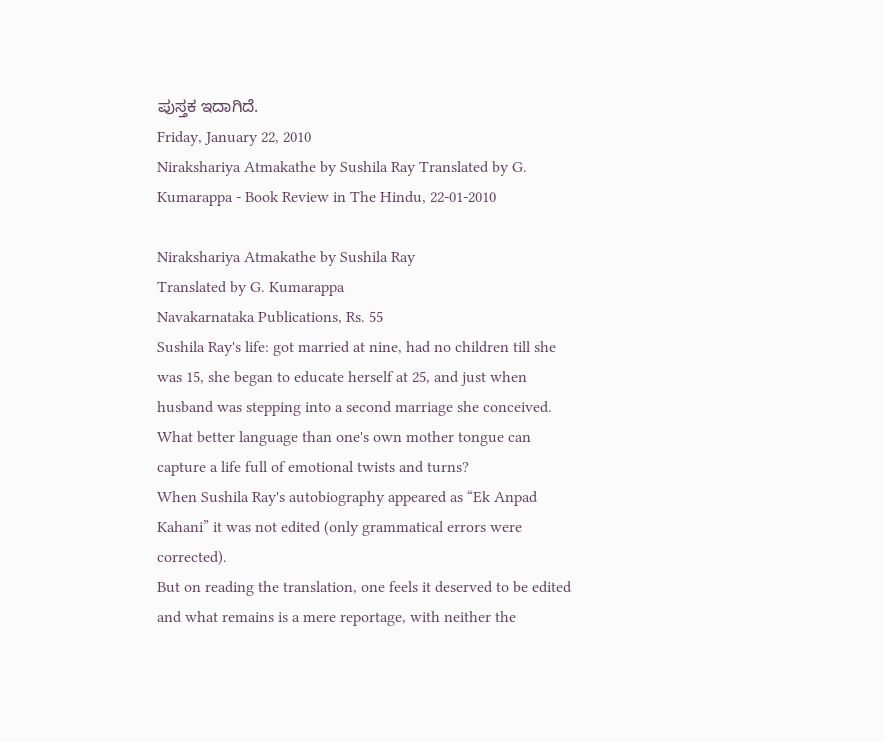ಪುಸ್ತಕ ಇದಾಗಿದೆ.
Friday, January 22, 2010
Nirakshariya Atmakathe by Sushila Ray Translated by G. Kumarappa - Book Review in The Hindu, 22-01-2010

Nirakshariya Atmakathe by Sushila Ray
Translated by G. Kumarappa
Navakarnataka Publications, Rs. 55
Sushila Ray's life: got married at nine, had no children till she was 15, she began to educate herself at 25, and just when husband was stepping into a second marriage she conceived. What better language than one's own mother tongue can capture a life full of emotional twists and turns?
When Sushila Ray's autobiography appeared as “Ek Anpad Kahani” it was not edited (only grammatical errors were corrected).
But on reading the translation, one feels it deserved to be edited and what remains is a mere reportage, with neither the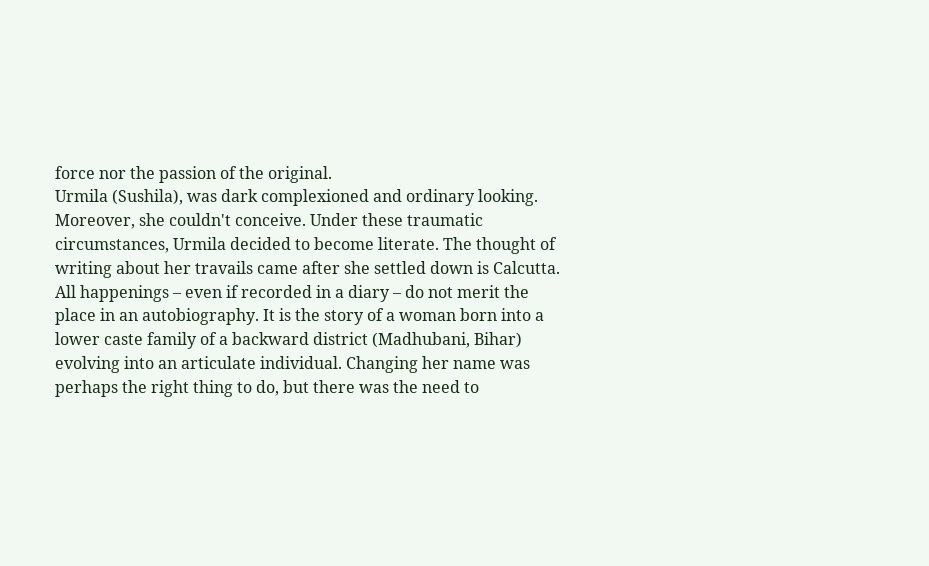force nor the passion of the original.
Urmila (Sushila), was dark complexioned and ordinary looking. Moreover, she couldn't conceive. Under these traumatic circumstances, Urmila decided to become literate. The thought of writing about her travails came after she settled down is Calcutta.
All happenings – even if recorded in a diary – do not merit the place in an autobiography. It is the story of a woman born into a lower caste family of a backward district (Madhubani, Bihar) evolving into an articulate individual. Changing her name was perhaps the right thing to do, but there was the need to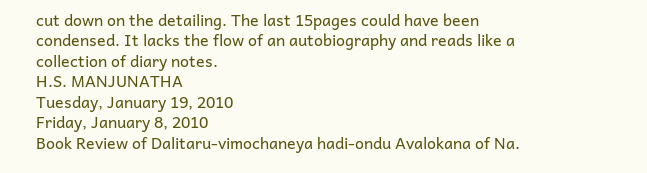cut down on the detailing. The last 15pages could have been condensed. It lacks the flow of an autobiography and reads like a collection of diary notes.
H.S. MANJUNATHA
Tuesday, January 19, 2010
Friday, January 8, 2010
Book Review of Dalitaru-vimochaneya hadi-ondu Avalokana of Na.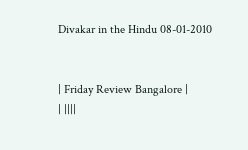Divakar in the Hindu 08-01-2010


| Friday Review Bangalore |
| ||||